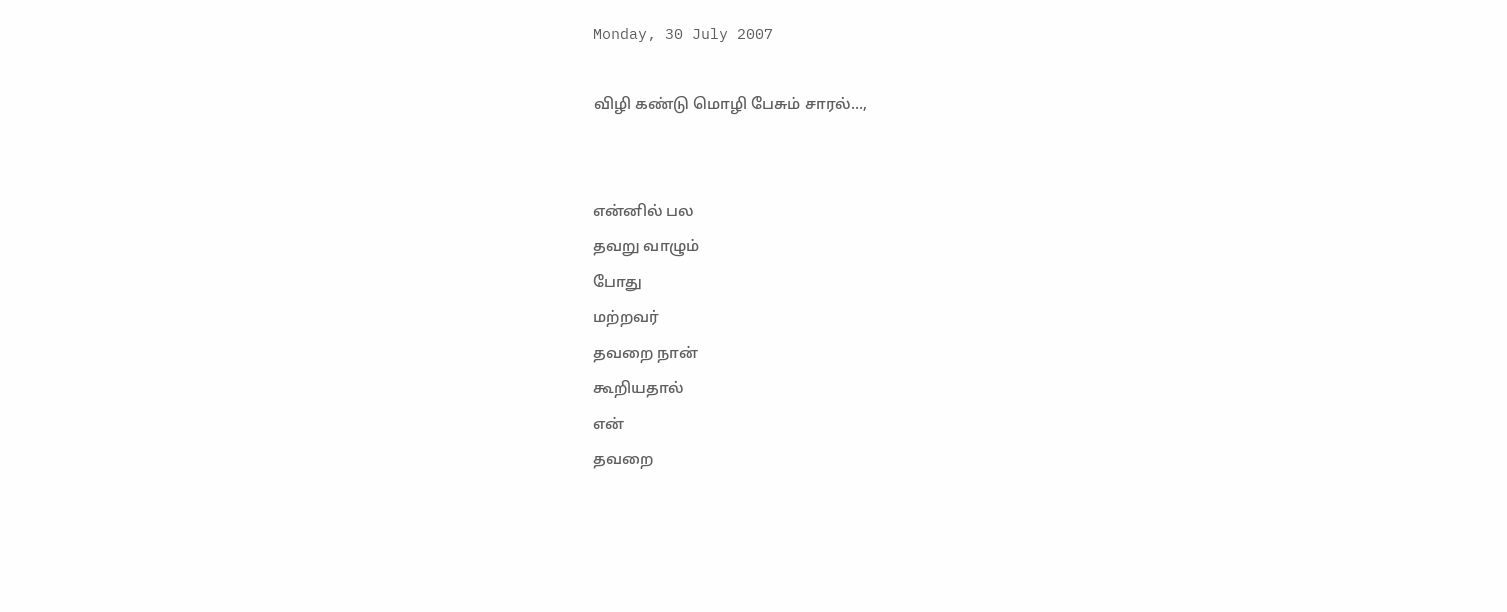Monday, 30 July 2007

விழி கண்டு மொழி பேசும் சாரல்...,


என்னில் பல
தவறு வாழும்
போது
மற்றவர்
தவறை நான்
கூறியதால்
என்
தவறை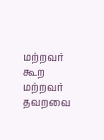மற்றவர்
கூற
மற்றவர்
தவறவை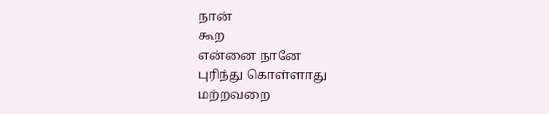நான்
கூற
என்னை நானே
புரிந்து கொள்ளாது
மற்றவறை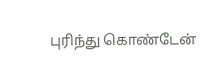புரிந்து கொண்டேன்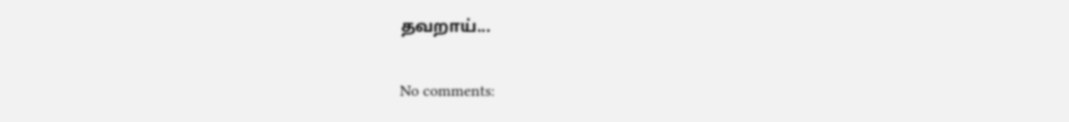தவறாய்...

No comments: